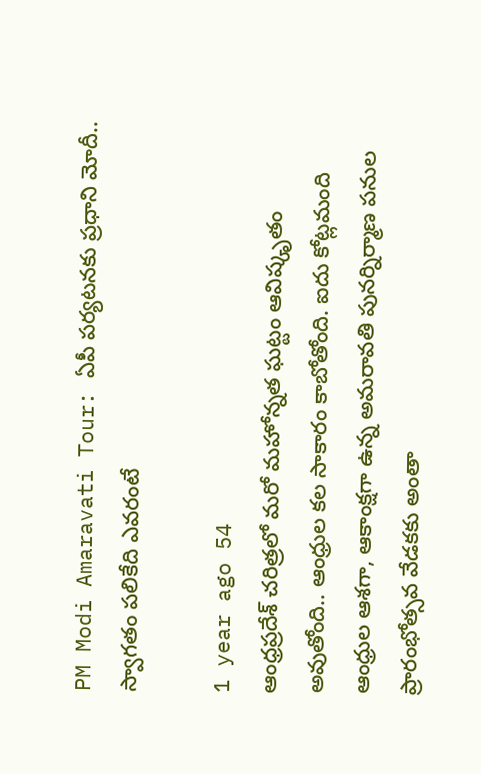PM Modi Amaravati Tour: ఏపీ పర్యటనకు ప్రధాని మోదీ.. స్వాగతం పలికేది ఎవరంటే

1 year ago 54
ఆంధ్రప్రదేశ్‌ చరిత్రలో మరో మహోన్నత ఘట్టం ఆవిష్కృతం అవుతోంది.. ఆంధ్రుల కల సాకారం కాబోతోంది. ఐదు కోట్లమంది ఆంధ్రుల ఆశగా, ఆకాంక్షగా ఉన్న అమరావతి పునర్నిర్మాణ పనుల ప్రారంభోత్సవ వేడకకు అంతా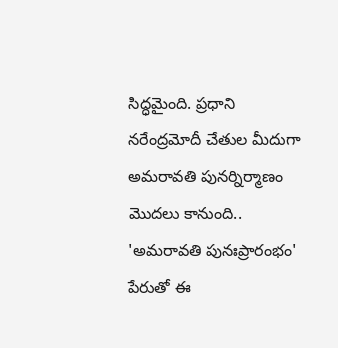సిద్ధమైంది. ప్రధాని నరేంద్రమోదీ చేతుల మీదుగా అమరావతి పునర్నిర్మాణం మొదలు కానుంది.. 'అమరావతి పునఃప్రారంభం' పేరుతో ఈ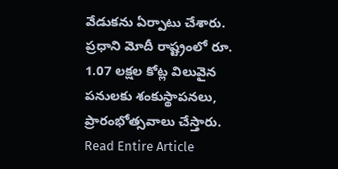వేడుకను ఏర్పాటు చేశారు. ప్రధాని మోదీ రాష్ట్రంలో రూ. 1.07 లక్షల కోట్ల విలువైన పనులకు శంకుస్థాపనలు, ప్రారంభోత్సవాలు చేస్తారు.
Read Entire Article